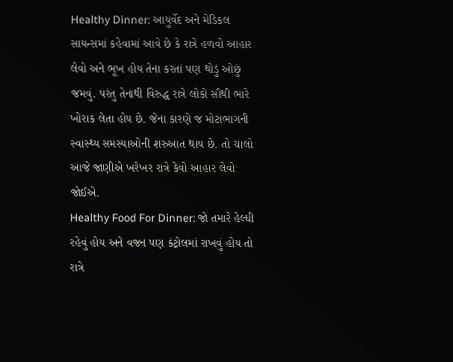Healthy Dinner: આયુર્વેદ અને મેડિકલ સાયન્સમાં કહેવામાં આવે છે કે રાત્રે હળવો આહાર લેવો અને ભૂખ હોય તેના કરતાં પણ થોડું ઓછું જમવું. પરંતુ તેનાથી વિરુદ્ધ રાત્રે લોકો સૌથી ભારે ખોરાક લેતા હોય છે. જેના કારણે જ મોટાભાગની સ્વાસ્થ્ય સમસ્યાઓની શરુઆત થાય છે. તો ચાલો આજે જાણીએ ખરેખર રાત્રે કેવો આહાર લેવો જોઈએ.
Healthy Food For Dinner: જો તમારે હેલ્ધી રહેવું હોય અને વજન પણ કંટ્રોલમાં રાખવું હોય તો રાત્રે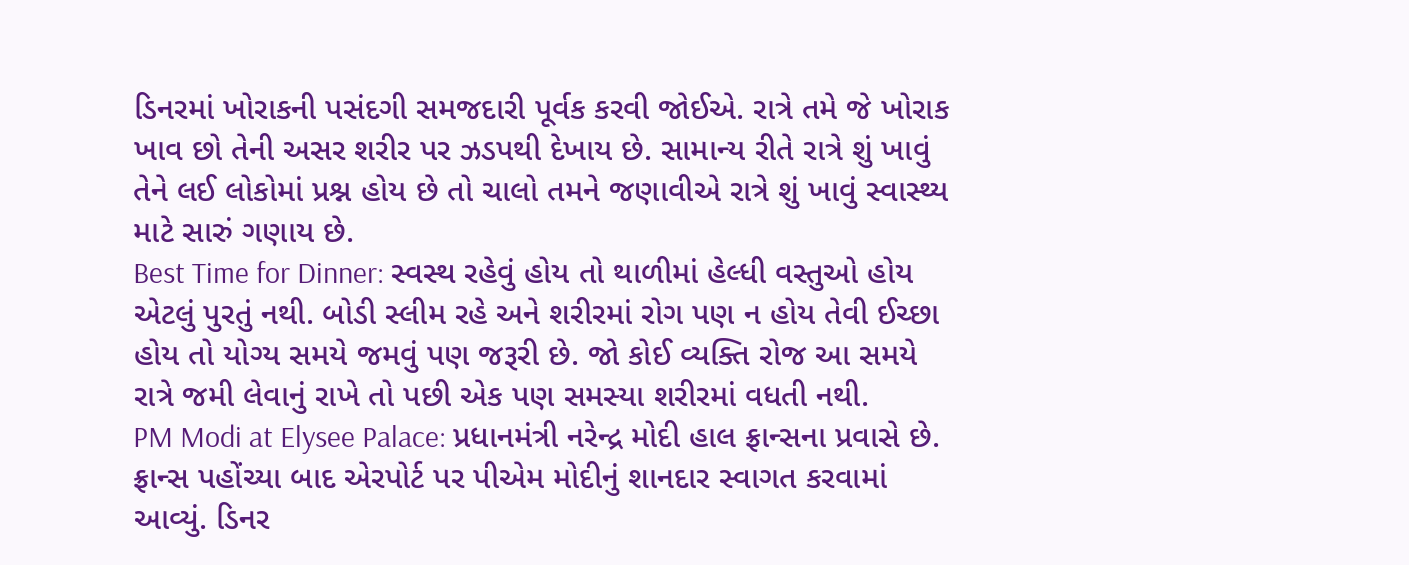ડિનરમાં ખોરાકની પસંદગી સમજદારી પૂર્વક કરવી જોઈએ. રાત્રે તમે જે ખોરાક ખાવ છો તેની અસર શરીર પર ઝડપથી દેખાય છે. સામાન્ય રીતે રાત્રે શું ખાવું તેને લઈ લોકોમાં પ્રશ્ન હોય છે તો ચાલો તમને જણાવીએ રાત્રે શું ખાવું સ્વાસ્થ્ય માટે સારું ગણાય છે.
Best Time for Dinner: સ્વસ્થ રહેવું હોય તો થાળીમાં હેલ્ધી વસ્તુઓ હોય એટલું પુરતું નથી. બોડી સ્લીમ રહે અને શરીરમાં રોગ પણ ન હોય તેવી ઈચ્છા હોય તો યોગ્ય સમયે જમવું પણ જરૂરી છે. જો કોઈ વ્યક્તિ રોજ આ સમયે રાત્રે જમી લેવાનું રાખે તો પછી એક પણ સમસ્યા શરીરમાં વધતી નથી.
PM Modi at Elysee Palace: પ્રધાનમંત્રી નરેન્દ્ર મોદી હાલ ફ્રાન્સના પ્રવાસે છે. ફ્રાન્સ પહોંચ્યા બાદ એરપોર્ટ પર પીએમ મોદીનું શાનદાર સ્વાગત કરવામાં આવ્યું. ડિનર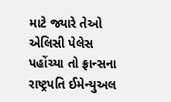માટે જ્યારે તેઓ એલિસી પેલેસ પહોંચ્યા તો ફ્રાન્સના રાષ્ટ્રપતિ ઈમેન્યુઅલ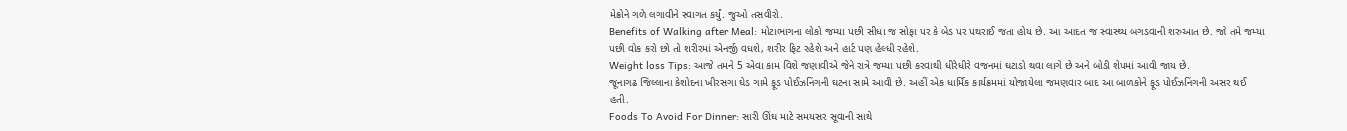મેક્રોને ગળે લગાવીને સ્વાગત કર્યું. જુઓ તસવીરો.
Benefits of Walking after Meal: મોટાભાગના લોકો જમ્યા પછી સીધા જ સોફા પર કે બેડ પર પથરાઈ જતા હોય છે. આ આદત જ સ્વાસ્થ્ય બગડવાની શરુઆત છે. જો તમે જમ્યા પછી વોક કરો છો તો શરીરમાં એનર્જી વધશે, શરીર ફિટ રહેશે અને હાર્ટ પણ હેલ્ધી રહેશે.
Weight loss Tips: આજે તમને 5 એવા કામ વિશે જણાવીએ જેને રાત્રે જમ્યા પછી કરવાથી ધીરેધીરે વજનમાં ઘટાડો થવા લાગે છે અને બોડી શેપમાં આવી જાય છે.
જૂનાગઢ જિલ્લાના કેશોદના ખીરસગા ઘેડ ગામે ફૂડ પોઈઝનિંગની ઘટના સામે આવી છે. અહીં એક ધાર્મિક કાર્યક્રમમાં યોજાયેલા જમણવાર બાદ આ બાળકોને ફૂડ પોઈઝનિંગની અસર થઈ હતી.
Foods To Avoid For Dinner: સારી ઊંઘ માટે સમયસર સૂવાની સાથે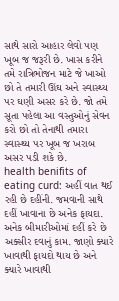સાથે સારો આહાર લેવો પણ ખૂબ જ જરૂરી છે. ખાસ કરીને તમે રાત્રિભોજન માટે જે ખાઓ છો તે તમારી ઊંઘ અને સ્વાસ્થ્ય પર ઘણી અસર કરે છે. જો તમે સૂતા પહેલા આ વસ્તુઓનું સેવન કરો છો તો તેનાથી તમારા સ્વાસ્થ્ય પર ખૂબ જ ખરાબ અસર પડી શકે છે.
health benifits of eating curd: અહીં વાત થઈ રહી છે દહીંની. જમવાની સાથે દહીં ખાવાના છે અનેક ફાયદા. અનેક બીમારીઓમાં દહીં કરે છે અક્સીર દવાનું કામ. જાણો ક્યારે ખાવાથી ફાયદો થાય છે અને ક્યારે ખાવાથી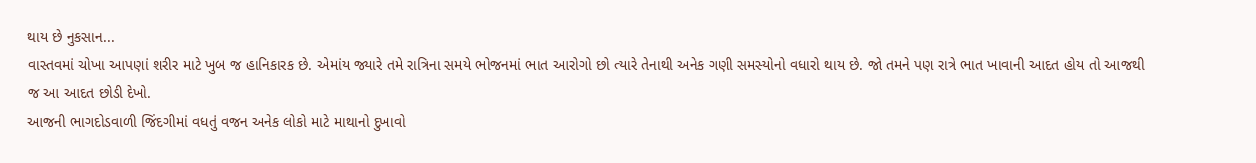થાય છે નુકસાન...
વાસ્તવમાં ચોખા આપણાં શરીર માટે ખુબ જ હાનિકારક છે. એમાંય જ્યારે તમે રાત્રિના સમયે ભોજનમાં ભાત આરોગો છો ત્યારે તેનાથી અનેક ગણી સમસ્યોનો વધારો થાય છે. જો તમને પણ રાત્રે ભાત ખાવાની આદત હોય તો આજથી જ આ આદત છોડી દેખો.
આજની ભાગદોડવાળી જિંદગીમાં વધતું વજન અનેક લોકો માટે માથાનો દુખાવો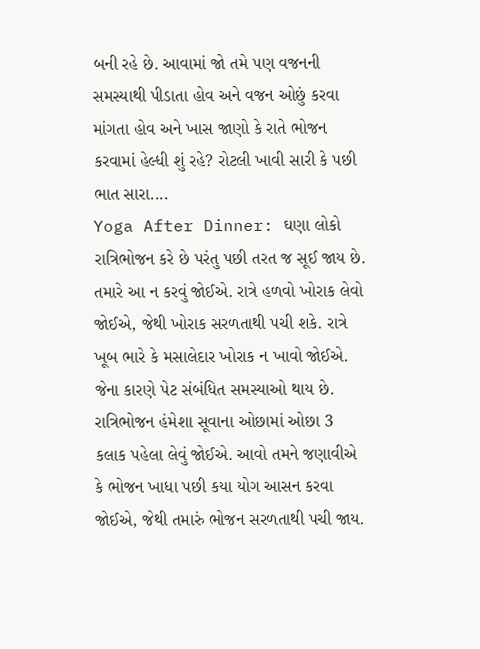બની રહે છે. આવામાં જો તમે પણ વજનની સમસ્યાથી પીડાતા હોવ અને વજન ઓછું કરવા માંગતા હોવ અને ખાસ જાણો કે રાતે ભોજન કરવામાં હેલ્ધી શું રહે? રોટલી ખાવી સારી કે પછી ભાત સારા....
Yoga After Dinner: ઘણા લોકો રાત્રિભોજન કરે છે પરંતુ પછી તરત જ સૂઈ જાય છે. તમારે આ ન કરવું જોઈએ. રાત્રે હળવો ખોરાક લેવો જોઈએ, જેથી ખોરાક સરળતાથી પચી શકે. રાત્રે ખૂબ ભારે કે મસાલેદાર ખોરાક ન ખાવો જોઈએ. જેના કારણે પેટ સંબંધિત સમસ્યાઓ થાય છે. રાત્રિભોજન હંમેશા સૂવાના ઓછામાં ઓછા 3 કલાક પહેલા લેવું જોઈએ. આવો તમને જણાવીએ કે ભોજન ખાધા પછી કયા યોગ આસન કરવા જોઈએ, જેથી તમારું ભોજન સરળતાથી પચી જાય.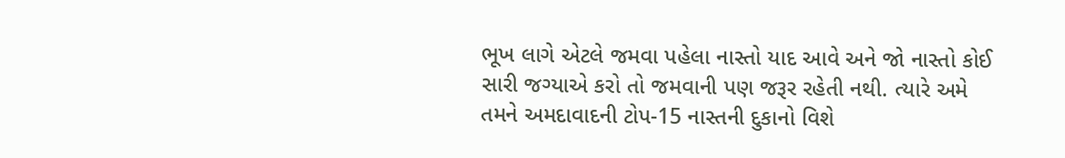ભૂખ લાગે એટલે જમવા પહેલા નાસ્તો યાદ આવે અને જો નાસ્તો કોઈ સારી જગ્યાએ કરો તો જમવાની પણ જરૂર રહેતી નથી. ત્યારે અમે તમને અમદાવાદની ટોપ-15 નાસ્તની દુકાનો વિશે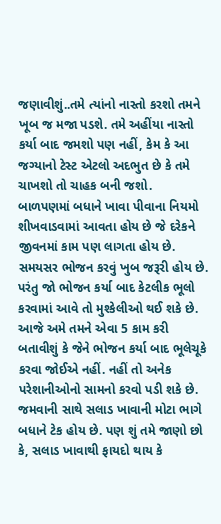જણાવીશું..તમે ત્યાંનો નાસ્તો કરશો તમને ખૂબ જ મજા પડશે. તમે અહીંયા નાસ્તો કર્યા બાદ જમશો પણ નહીં, કેમ કે આ જગ્યાનો ટેસ્ટ એટલો અદભુત છે કે તમે ચાખશો તો ચાહક બની જશો.
બાળપણમાં બધાને ખાવા પીવાના નિયમો શીખવાડવામાં આવતા હોય છે જે દરેકને જીવનમાં કામ પણ લાગતા હોય છે. સમયસર ભોજન કરવું ખુબ જરૂરી હોય છે. પરંતુ જો ભોજન કર્યા બાદ કેટલીક ભૂલો કરવામાં આવે તો મુશ્કેલીઓ થઈ શકે છે. આજે અમે તમને એવા 5 કામ કરી બતાવીશું કે જેને ભોજન કર્યા બાદ ભૂલેચૂકે કરવા જોઈએ નહીં. નહીં તો અનેક પરેશાનીઓનો સામનો કરવો પડી શકે છે.
જમવાની સાથે સલાડ ખાવાની મોટા ભાગે બધાને ટેક હોય છે. પણ શું તમે જાણો છો કે, સલાડ ખાવાથી ફાયદો થાય કે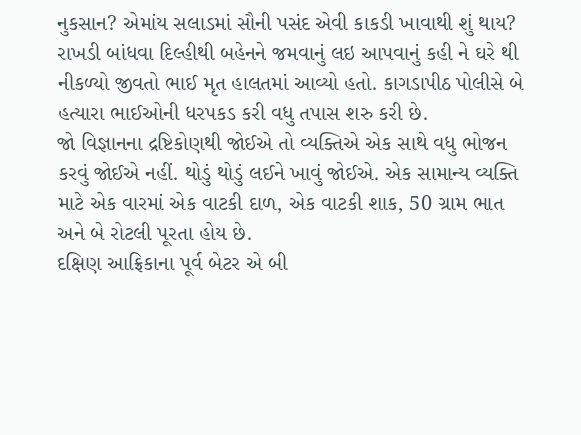નુકસાન? એમાંય સલાડમાં સૌની પસંદ એવી કાકડી ખાવાથી શું થાય?
રાખડી બાંધવા દિલ્હીથી બહેનને જમવાનું લઇ આપવાનું કહી ને ઘરે થી નીકળ્યો જીવતો ભાઈ મૃત હાલતમાં આવ્યો હતો. કાગડાપીઠ પોલીસે બે હત્યારા ભાઈઓની ધરપકડ કરી વધુ તપાસ શરુ કરી છે.
જો વિજ્ઞાનના દ્રષ્ટિકોણથી જોઈએ તો વ્યક્તિએ એક સાથે વધુ ભોજન કરવું જોઈએ નહીં. થોડું થોડું લઈને ખાવું જોઈએ. એક સામાન્ય વ્યક્તિ માટે એક વારમાં એક વાટકી દાળ, એક વાટકી શાક, 50 ગ્રામ ભાત અને બે રોટલી પૂરતા હોય છે.
દક્ષિણ આફ્રિકાના પૂર્વ બેટર એ બી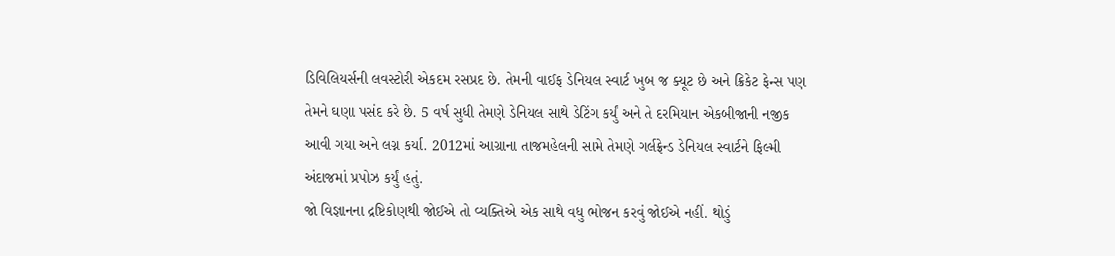ડિવિલિયર્સની લવસ્ટોરી એકદમ રસપ્રદ છે. તેમની વાઈફ ડેનિયલ સ્વાર્ટ ખુબ જ ક્યૂટ છે અને ક્રિકેટ ફેન્સ પણ તેમને ઘણા પસંદ કરે છે. 5 વર્ષ સુધી તેમણે ડેનિયલ સાથે ડેટિંગ કર્યું અને તે દરમિયાન એકબીજાની નજીક આવી ગયા અને લગ્ન કર્યા. 2012માં આગ્રાના તાજમહેલની સામે તેમણે ગર્લફ્રેન્ડ ડેનિયલ સ્વાર્ટને ફિલ્મી અંદાજમાં પ્રપોઝ કર્યું હતું.
જો વિજ્ઞાનના દ્રષ્ટિકોણથી જોઈએ તો વ્યક્તિએ એક સાથે વધુ ભોજન કરવું જોઈએ નહીં. થોડું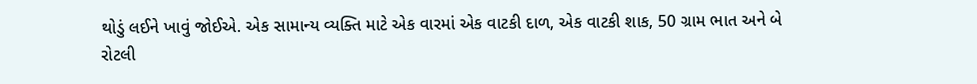થોડું લઈને ખાવું જોઈએ. એક સામાન્ય વ્યક્તિ માટે એક વારમાં એક વાટકી દાળ, એક વાટકી શાક, 50 ગ્રામ ભાત અને બે રોટલી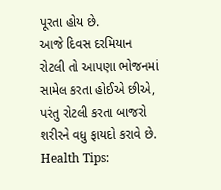પૂરતા હોય છે.
આજે દિવસ દરમિયાન રોટલી તો આપણા ભોજનમાં સામેલ કરતા હોઈએ છીએ, પરંતુ રોટલી કરતા બાજરો શરીરને વધુ ફાયદો કરાવે છે.
Health Tips: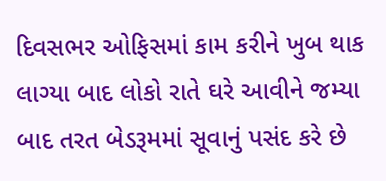દિવસભર ઓફિસમાં કામ કરીને ખુબ થાક લાગ્યા બાદ લોકો રાતે ઘરે આવીને જમ્યા બાદ તરત બેડરૂમમાં સૂવાનું પસંદ કરે છે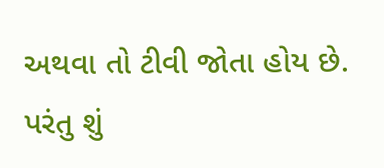અથવા તો ટીવી જોતા હોય છે. પરંતુ શું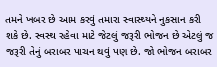તમને ખબર છે આમ કરવું તમારા સ્વાસ્થ્યને નુકસાન કરી શકે છે. સ્વસ્થ રહેવા માટે જેટલું જરૂરી ભોજન છે એટલું જ જરૂરી તેનું બરાબર પાચન થવું પણ છે. જો ભોજન બરાબર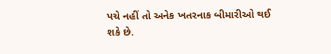પચે નહીં તો અનેક ખતરનાક બીમારીઓ થઈ શકે છે.